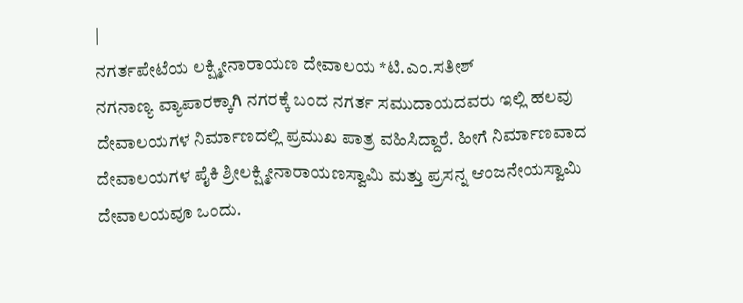|
ನಗರ್ತಪೇಟೆಯ ಲಕ್ಷ್ಮೀನಾರಾಯಣ ದೇವಾಲಯ *ಟಿ.ಎಂ.ಸತೀಶ್
ನಗನಾಣ್ಯ ವ್ಯಾಪಾರಕ್ಕಾಗಿ ನಗರಕ್ಕೆ ಬಂದ ನಗರ್ತ ಸಮುದಾಯದವರು ಇಲ್ಲಿ ಹಲವು ದೇವಾಲಯಗಳ ನಿರ್ಮಾಣದಲ್ಲಿ ಪ್ರಮುಖ ಪಾತ್ರ ವಹಿಸಿದ್ದಾರೆ. ಹೀಗೆ ನಿರ್ಮಾಣವಾದ ದೇವಾಲಯಗಳ ಪೈಕಿ ಶ್ರೀಲಕ್ಷ್ಮೀನಾರಾಯಣಸ್ವಾಮಿ ಮತ್ತು ಪ್ರಸನ್ನ ಆಂಜನೇಯಸ್ವಾಮಿ ದೇವಾಲಯವೂ ಒಂದು.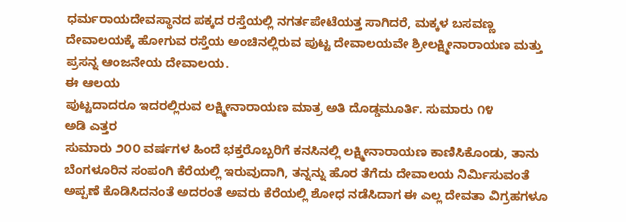ಧರ್ಮರಾಯದೇವಸ್ಥಾನದ ಪಕ್ಕದ ರಸ್ತೆಯಲ್ಲಿ ನಗರ್ತಪೇಟೆಯತ್ತ ಸಾಗಿದರೆ, ಮಕ್ಕಳ ಬಸವಣ್ಣ ದೇವಾಲಯಕ್ಕೆ ಹೋಗುವ ರಸ್ತೆಯ ಅಂಚಿನಲ್ಲಿರುವ ಪುಟ್ಟ ದೇವಾಲಯವೇ ಶ್ರೀಲಕ್ಷ್ಮೀನಾರಾಯಣ ಮತ್ತು ಪ್ರಸನ್ನ ಆಂಜನೇಯ ದೇವಾಲಯ.
ಈ ಆಲಯ
ಪುಟ್ಟದಾದರೂ ಇದರಲ್ಲಿರುವ ಲಕ್ಷ್ಮೀನಾರಾಯಣ ಮಾತ್ರ ಅತಿ ದೊಡ್ಡಮೂರ್ತಿ. ಸುಮಾರು ೧೪
ಅಡಿ ಎತ್ತರ
ಸುಮಾರು ೨೦೦ ವರ್ಷಗಳ ಹಿಂದೆ ಭಕ್ತರೊಬ್ಬರಿಗೆ ಕನಸಿನಲ್ಲಿ ಲಕ್ಷ್ಮೀನಾರಾಯಣ ಕಾಣಿಸಿಕೊಂಡು, ತಾನು ಬೆಂಗಳೂರಿನ ಸಂಪಂಗಿ ಕೆರೆಯಲ್ಲಿ ಇರುವುದಾಗಿ, ತನ್ನನ್ನು ಹೊರ ತೆಗೆದು ದೇವಾಲಯ ನಿರ್ಮಿಸುವಂತೆ ಅಪ್ಪಣೆ ಕೊಡಿಸಿದನಂತೆ ಅದರಂತೆ ಅವರು ಕೆರೆಯಲ್ಲಿ ಶೋಧ ನಡೆಸಿದಾಗ ಈ ಎಲ್ಲ ದೇವತಾ ವಿಗ್ರಹಗಳೂ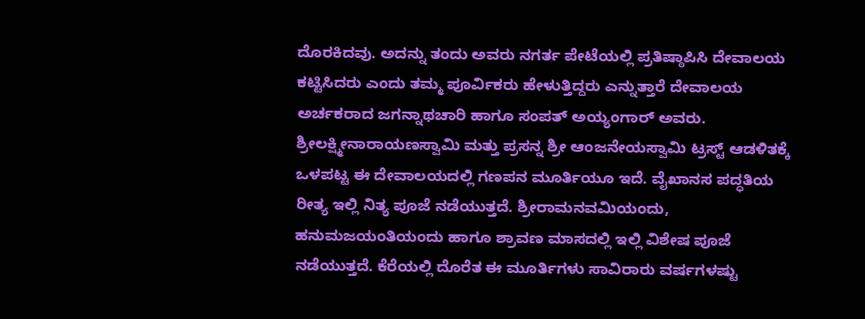ದೊರಕಿದವು. ಅದನ್ನು ತಂದು ಅವರು ನಗರ್ತ ಪೇಟೆಯಲ್ಲಿ ಪ್ರತಿಷ್ಠಾಪಿಸಿ ದೇವಾಲಯ ಕಟ್ಟಿಸಿದರು ಎಂದು ತಮ್ಮ ಪೂರ್ವಿಕರು ಹೇಳುತ್ತಿದ್ದರು ಎನ್ನುತ್ತಾರೆ ದೇವಾಲಯ ಅರ್ಚಕರಾದ ಜಗನ್ನಾಥಚಾರಿ ಹಾಗೂ ಸಂಪತ್ ಅಯ್ಯಂಗಾರ್ ಅವರು. ಶ್ರೀಲಕ್ಷ್ಮೀನಾರಾಯಣಸ್ವಾಮಿ ಮತ್ತು ಪ್ರಸನ್ನ ಶ್ರೀ ಆಂಜನೇಯಸ್ವಾಮಿ ಟ್ರಸ್ಟ್ ಆಡಳಿತಕ್ಕೆ ಒಳಪಟ್ಟ ಈ ದೇವಾಲಯದಲ್ಲಿ ಗಣಪನ ಮೂರ್ತಿಯೂ ಇದೆ. ವೈಖಾನಸ ಪದ್ಧತಿಯ ರೀತ್ಯ ಇಲ್ಲಿ ನಿತ್ಯ ಪೂಜೆ ನಡೆಯುತ್ತದೆ. ಶ್ರೀರಾಮನವಮಿಯಂದು, ಹನುಮಜಯಂತಿಯಂದು ಹಾಗೂ ಶ್ರಾವಣ ಮಾಸದಲ್ಲಿ ಇಲ್ಲಿ ವಿಶೇಷ ಪೂಜೆ ನಡೆಯುತ್ತದೆ. ಕೆರೆಯಲ್ಲಿ ದೊರೆತ ಈ ಮೂರ್ತಿಗಳು ಸಾವಿರಾರು ವರ್ಷಗಳಷ್ಟು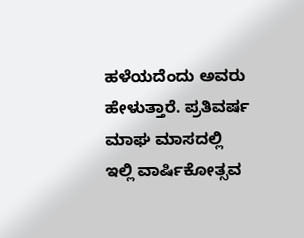ಹಳೆಯದೆಂದು ಅವರು ಹೇಳುತ್ತಾರೆ. ಪ್ರತಿವರ್ಷ ಮಾಘ ಮಾಸದಲ್ಲಿ ಇಲ್ಲಿ ವಾರ್ಷಿಕೋತ್ಸವ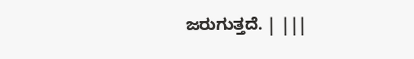ಜರುಗುತ್ತದೆ. | |||